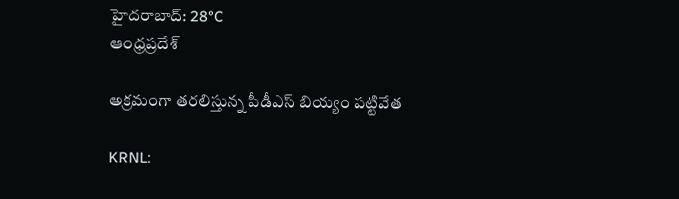హైదరాబాద్: 28°C
ఆంధ్రప్రదేశ్

అక్రమంగా తరలిస్తున్న పీడీఎస్‌ బియ్యం పట్టివేత

KRNL: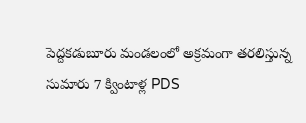పెద్దకడుబూరు మండలంలో అక్రమంగా తరలిస్తున్న సుమారు 7 క్వింటాళ్ల PDS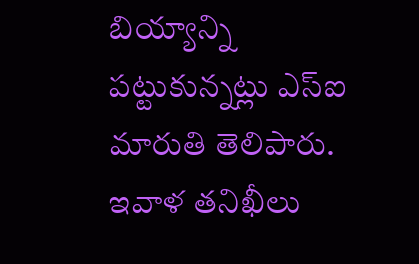బియ్యాన్ని పట్టుకున్నట్లు ఎస్ఐ మారుతి తెలిపారు. ఇవాళ తనిఖీలు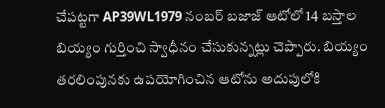చేపట్టగా AP39WL1979 నంబర్‌ బజాజ్‌ ఆటోలో 14 బస్తాల బియ్యం గుర్తించి స్వాధీనం చేసుకున్నట్లు చెప్పారు. బియ్యం తరలింపునకు ఉపయోగించిన ఆటోను అదుపులోకి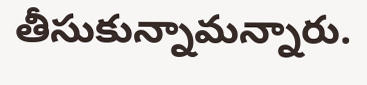తీసుకున్నామన్నారు.